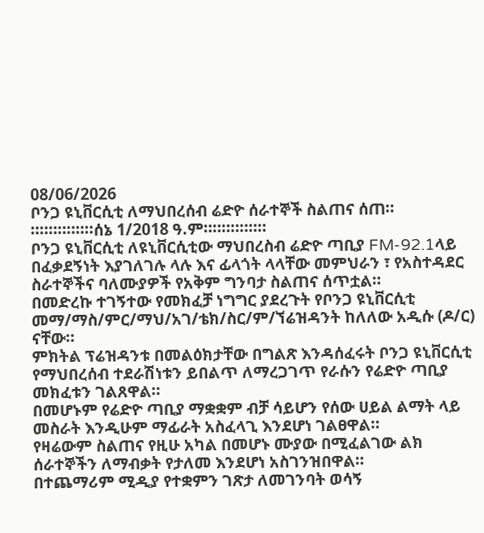08/06/2026
ቦንጋ ዩኒቨርሲቲ ለማህበረሰብ ሬድዮ ሰራተኞች ስልጠና ሰጠ።
።።።።።።።ሰኔ 1/2018 ዓ.ም።።።።።።።
ቦንጋ ዩኒቨርሲቲ ለዩኒቨርሲቲው ማህበረስብ ሬድዮ ጣቢያ FM-92.1ላይ በፈቃደኝነት እያገለገሉ ላሉ እና ፊላጎት ላላቸው መምህራን ፣ የአስተዳደር ስራተኞችና ባለሙያዎች የአቅም ግንባታ ስልጠና ሰጥቷል።
በመድረኩ ተገኝተው የመክፈቻ ነግግር ያደረጉት የቦንጋ ዩኒቨርሲቲ መማ/ማስ/ምር/ማህ/አገ/ቴክ/ስር/ም/ኘሬዝዳንት ከለለው አዲሱ (ዶ/ር) ናቸው።
ምክትል ፕሬዝዳንቱ በመልዕክታቸው በግልጽ እንዳሰፈሩት ቦንጋ ዩኒቨርሲቲ የማህበረሰብ ተደራሽነቱን ይበልጥ ለማረጋገጥ የራሱን የሬድዮ ጣቢያ መክፈቱን ገልጸዋል።
በመሆኑም የሬድዮ ጣቢያ ማቋቋም ብቻ ሳይሆን የሰው ሀይል ልማት ላይ መስራት እንዲሁም ማፊራት አስፈላጊ እንደሆነ ገልፀዋል።
የዛሬውም ስልጠና የዚሁ አካል በመሆኑ ሙያው በሚፈልገው ልክ ሰራተኞችን ለማብቃት የታለመ እንደሆነ አስገንዝበዋል።
በተጨማሪም ሚዲያ የተቋምን ገጽታ ለመገንባት ወሳኝ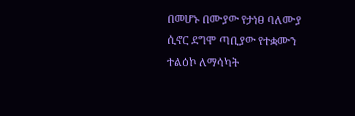በመሆኑ በሙያው የታነፀ ባለሙያ ሲኖር ደግሞ ጣቢያው የተቋሙን ተልዕኮ ለማሳካት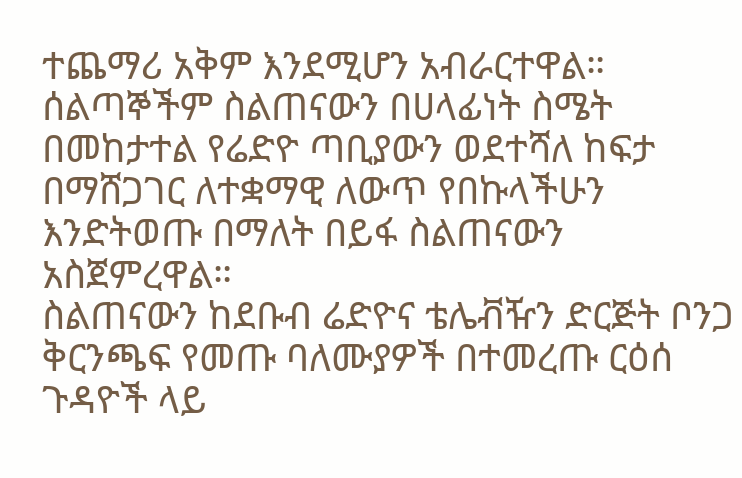ተጨማሪ አቅም እንደሚሆን አብራርተዋል።
ሰልጣኞችም ስልጠናውን በሀላፊነት ስሜት በመከታተል የሬድዮ ጣቢያውን ወደተሻለ ከፍታ በማሸጋገር ለተቋማዊ ለውጥ የበኩላችሁን እንድትወጡ በማለት በይፋ ስልጠናውን አስጀምረዋል።
ስልጠናውን ከደቡብ ሬድዮና ቴሌቭዥን ድርጅት ቦንጋ ቅርንጫፍ የመጡ ባለሙያዎች በተመረጡ ርዕሰ ጉዳዮች ላይ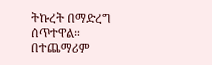ትኩረት በማድረግ ሰጥተዋል።
በተጨማሪም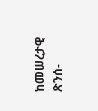ከመሠረታዊ ጽንሰ-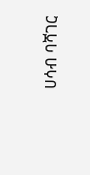ሀሳብ ባሻገር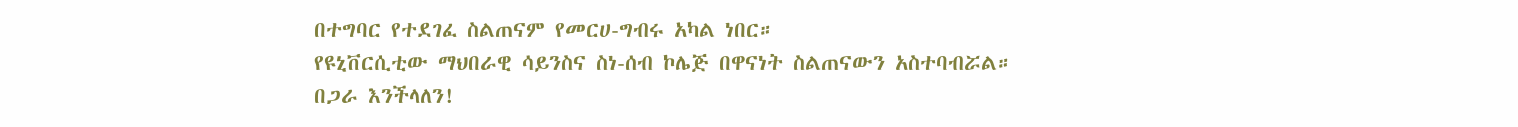በተግባር የተደገፈ ስልጠናም የመርሀ-ግብሩ አካል ነበር።
የዩኒቨርሲቲው ማህበራዊ ሳይንስና ስነ-ሰብ ኮሌጅ በዋናነት ስልጠናውን አስተባብሯል።
በጋራ እንችላለን!